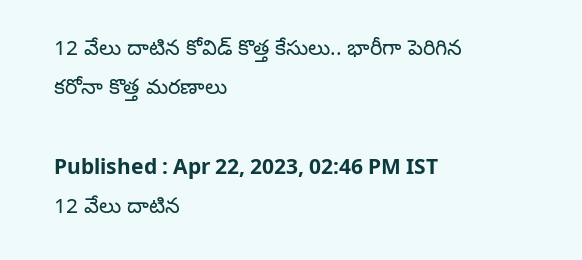12 వేలు దాటిన కోవిడ్ కొత్త కేసులు.. భారీగా పెరిగిన క‌రోనా కొత్త మ‌ర‌ణాలు

Published : Apr 22, 2023, 02:46 PM IST
12 వేలు దాటిన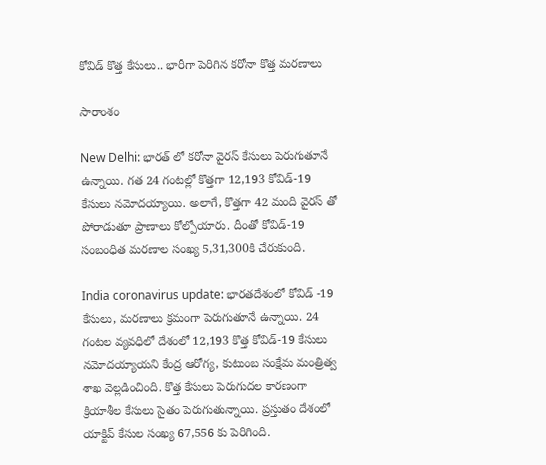కోవిడ్ కొత్త కేసులు.. భారీగా పెరిగిన క‌రోనా కొత్త మ‌ర‌ణాలు

సారాంశం

New Delhi: భార‌త్ లో క‌రోనా వైర‌స్ కేసులు పెరుగుతూనే ఉన్నాయి. గ‌త 24 గంట‌ల్లో కొత్త‌గా 12,193 కోవిడ్-19 కేసులు నమోదయ్యాయి. అలాగే, కొత్తగా 42 మంది వైర‌స్ తో పోరాడుతూ ప్రాణాలు కోల్పోయారు. దీంతో కోవిడ్-19 సంబంధిత మరణాల సంఖ్య 5,31,300కి చేరుకుంది.

India coronavirus update: భారతదేశంలో కోవిడ్ -19 కేసులు, మ‌ర‌ణాలు క్ర‌మంగా పెరుగుతూనే ఉన్నాయి. 24 గంటల వ్యవధిలో దేశంలో 12,193 కొత్త కోవిడ్-19 కేసులు నమోదయ్యాయని కేంద్ర ఆరోగ్య‌, కుటుంబ సంక్షేమ మంత్రిత్వ శాఖ వెల్ల‌డించింది. కొత్త కేసులు పెరుగుద‌ల కార‌ణంగా క్రియాశీల కేసులు సైతం పెరుగుతున్నాయి. ప్ర‌స్తుతం దేశంలో యాక్టివ్ కేసుల సంఖ్య 67,556 కు పెరిగింది.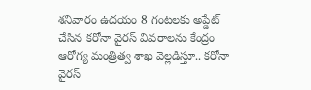శ‌నివారం ఉదయం 8 గంటలకు అప్డేట్ చేసిన క‌రోనా వైర‌స్ వివ‌రాల‌ను కేంద్రం ఆరోగ్య‌ మంత్రిత్వ శాఖ వెల్ల‌డిస్తూ.. క‌రోనా వైర‌స్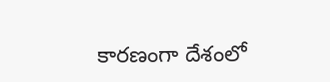కార‌ణంగా దేశంలో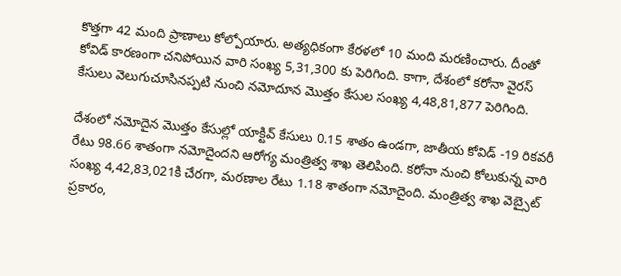కొత్త‌గా 42 మంది ప్రాణాలు కోల్పోయారు. అత్య‌ధికంగా కేర‌ళ‌లో 10 మంది మ‌ర‌ణించారు. దీంతో కోవిడ్ కార‌ణంగా చ‌నిపోయిన వారి సంఖ్య 5,31,300 కు పెరిగింది. కాగా, దేశంలో క‌రోనా వైర‌స్ కేసులు వెలుగుచూసిన‌ప్ప‌టి నుంచి న‌మోదూన మొత్తం కేసుల సంఖ్య 4,48,81,877 పెరిగింది.

దేశంలో న‌మోదైన మొత్తం కేసుల్లో యాక్టివ్ కేసులు 0.15 శాతం ఉండగా, జాతీయ కోవిడ్ -19 రికవరీ రేటు 98.66 శాతంగా నమోదైందని ఆరోగ్య మంత్రిత్వ శాఖ తెలిపింది. కరోనా నుంచి కోలుకున్న వారి సంఖ్య 4,42,83,021కి చేరగా, మరణాల రేటు 1.18 శాతంగా నమోదైంది. మంత్రిత్వ శాఖ వెబ్సైట్ ప్రకారం,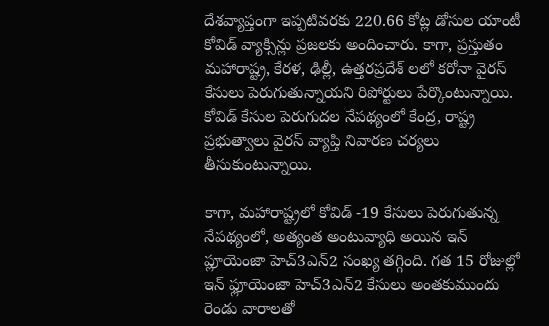దేశవ్యాప్తంగా ఇప్పటివరకు 220.66 కోట్ల డోసుల యాంటీ కోవిడ్ వ్యాక్సిన్లు ప్రజలకు అందించారు. కాగా, ప్రస్తుతం మహారాష్ట్ర, కేరళ, ఢిల్లీ, ఉత్తరప్రదేశ్ లలో కరోనా వైరస్ కేసులు పెరుగుతున్నాయని రిపోర్టులు పేర్కొంటున్నాయి. కోవిడ్ కేసుల పెరుగుదల నేపథ్యంలో కేంద్ర, రాష్ట్ర ప్రభుత్వాలు వైరస్ వ్యాప్తి నివారణ చర్యలు తీసుకుంటున్నాయి.

కాగా, మహారాష్ట్రలో కోవిడ్ -19 కేసులు పెరుగుతున్న నేపథ్యంలో, అత్యంత అంటువ్యాధి అయిన ఇన్ ప్లూయెంజా హెచ్3ఎన్2 సంఖ్య తగ్గింది. గత 15 రోజుల్లో ఇన్ ఫ్లూయెంజా హెచ్3ఎన్2 కేసులు అంతకుముందు రెండు వారాలతో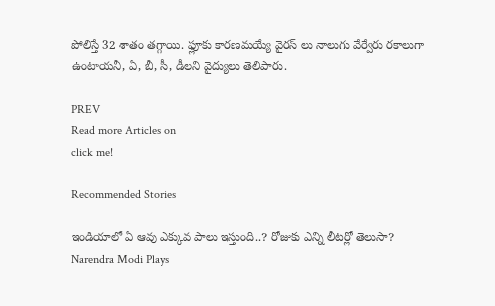పోలిస్తే 32 శాతం తగ్గాయి. ఫ్లూకు కారణమయ్యే వైర‌స్ లు నాలుగు వేర్వేరు రకాలుగా ఉంటాయ‌నీ, ఏ, బీ, సీ, డీల‌ని వైద్యులు తెలిపారు.

PREV
Read more Articles on
click me!

Recommended Stories

ఇండియాలో ఏ ఆవు ఎక్కువ పాలు ఇస్తుంది..? రోజుకు ఎన్ని లీటర్లో తెలుసా?
Narendra Modi Plays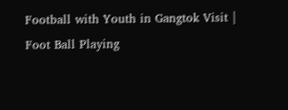Football with Youth in Gangtok Visit | Foot Ball Playing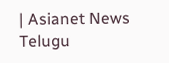| Asianet News Telugu